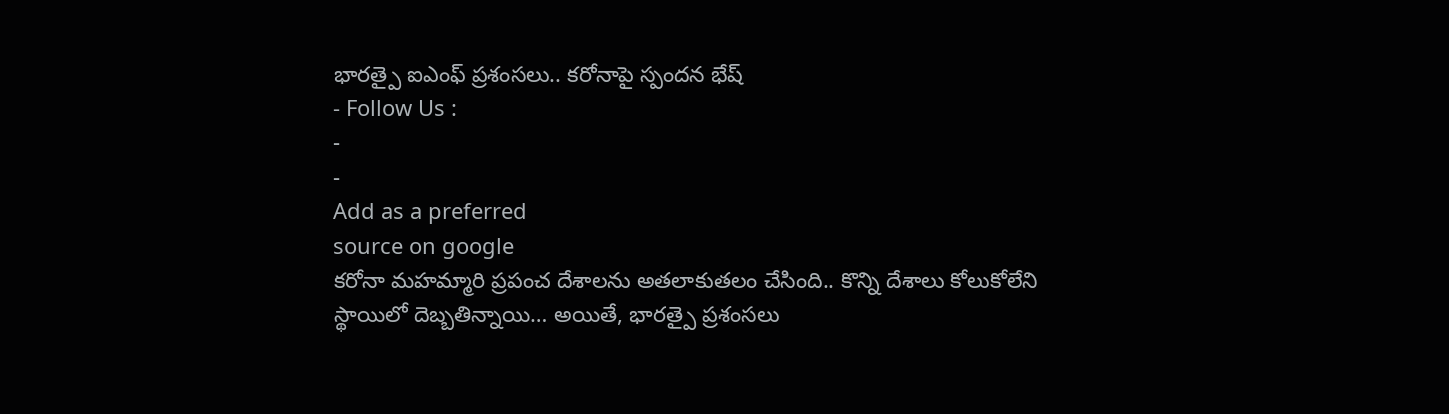భారత్పై ఐఎంఫ్ ప్రశంసలు.. కరోనాపై స్పందన భేష్
- Follow Us :
-
-
Add as a preferred
source on google
కరోనా మహమ్మారి ప్రపంచ దేశాలను అతలాకుతలం చేసింది.. కొన్ని దేశాలు కోలుకోలేని స్థాయిలో దెబ్బతిన్నాయి… అయితే, భారత్పై ప్రశంసలు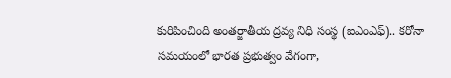కురిపించింది అంతర్జాతీయ ద్రవ్య నిధి సంస్థ (ఐఎంఎఫ్).. కరోనా సమయంలో భారత ప్రభుత్వం వేగంగా,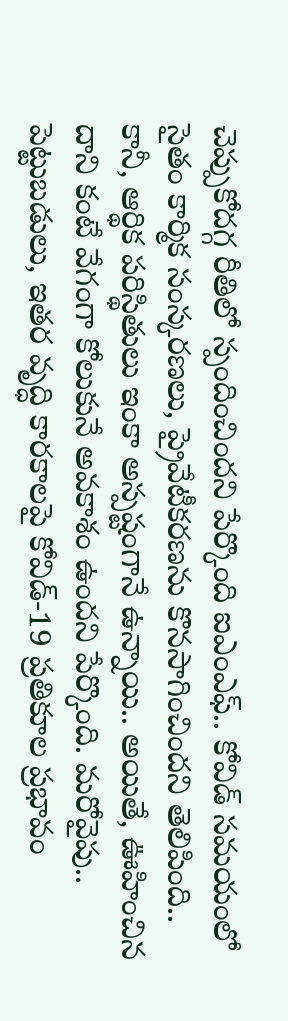చెప్పుకోదగ్గ రీతిలో స్పందించిందని పేర్కొంది ఐఎంఎఫ్.. కోవిడ్ సమయంలో సైతం కార్మిక సంస్కరణలు, ప్రైవేటీకరణను కొనసాగించిందని తెలిపింది.. కానీ, ఆర్థిక పరిస్థితులు ఇంకా అస్పష్టంగానే ఉన్నాయి.. అయితే, ఊహించిన దాని కంటే వేగంగా కోలుకునే అవకాశం ఉందని పేర్కొంది. మరోవైపు.. పెట్టుబడులు, ఇతర వృద్ధి కారకాలపై కోవిడ్-19 ప్రతికూల ప్రభావం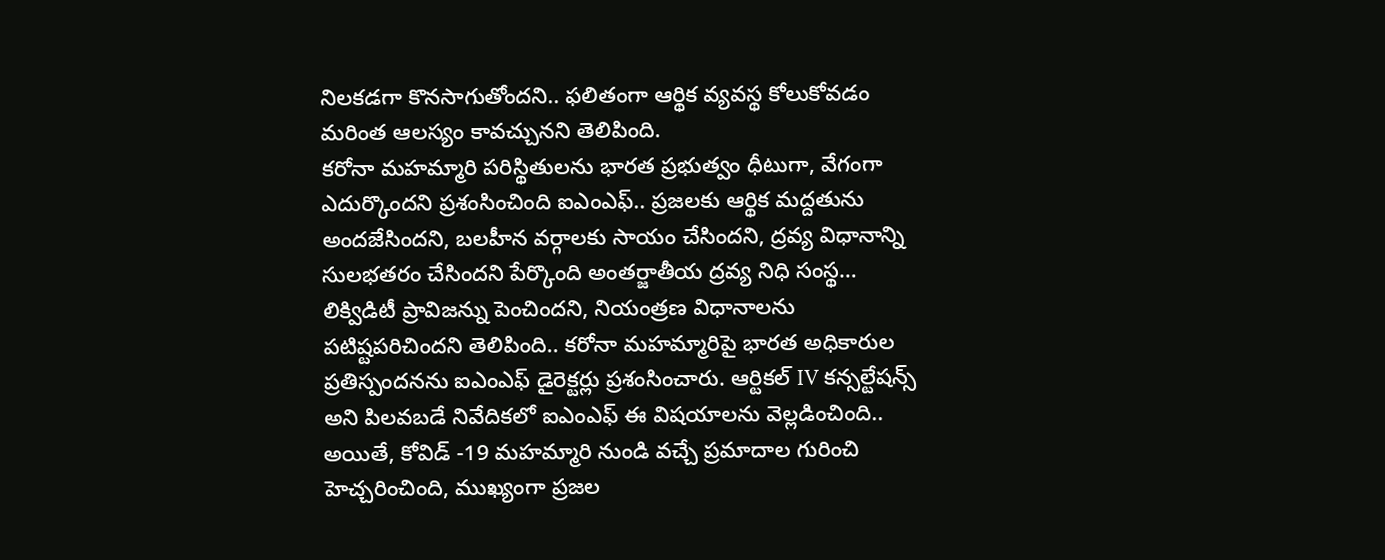నిలకడగా కొనసాగుతోందని.. ఫలితంగా ఆర్థిక వ్యవస్థ కోలుకోవడం మరింత ఆలస్యం కావచ్చునని తెలిపింది.
కరోనా మహమ్మారి పరిస్థితులను భారత ప్రభుత్వం ధీటుగా, వేగంగా ఎదుర్కొందని ప్రశంసించింది ఐఎంఎఫ్.. ప్రజలకు ఆర్థిక మద్దతును అందజేసిందని, బలహీన వర్గాలకు సాయం చేసిందని, ద్రవ్య విధానాన్ని సులభతరం చేసిందని పేర్కొంది అంతర్జాతీయ ద్రవ్య నిధి సంస్థ… లిక్విడిటీ ప్రావిజన్ను పెంచిందని, నియంత్రణ విధానాలను పటిష్టపరిచిందని తెలిపింది.. కరోనా మహమ్మారిపై భారత అధికారుల ప్రతిస్పందనను ఐఎంఎఫ్ డైరెక్టర్లు ప్రశంసించారు. ఆర్టికల్ IV కన్సల్టేషన్స్ అని పిలవబడే నివేదికలో ఐఎంఎఫ్ ఈ విషయాలను వెల్లడించింది.. అయితే, కోవిడ్ -19 మహమ్మారి నుండి వచ్చే ప్రమాదాల గురించి హెచ్చరించింది, ముఖ్యంగా ప్రజల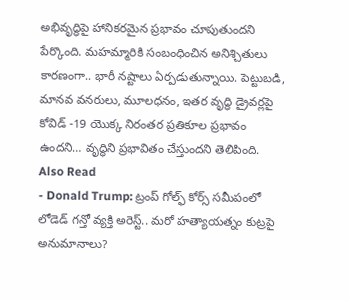అభివృద్ధిపై హానికరమైన ప్రభావం చూపుతుందని పేర్కొంది. మహమ్మారికి సంబంధించిన అనిశ్చితులు కారణంగా.. భారీ నష్టాలు ఏర్పడుతున్నాయి. పెట్టుబడి, మానవ వనరులు, మూలధనం, ఇతర వృద్ధి డ్రైవర్లపై కోవిడ్ -19 యొక్క నిరంతర ప్రతికూల ప్రభావం ఉందని… వృద్ధిని ప్రభావితం చేస్తుందని తెలిపింది.
Also Read
- Donald Trump: ట్రంప్ గోల్ఫ్ కోర్స్ సమీపంలో లోడెడ్ గన్తో వ్యక్తి అరెస్ట్.. మరో హత్యాయత్నం కుట్రపై అనుమానాలు?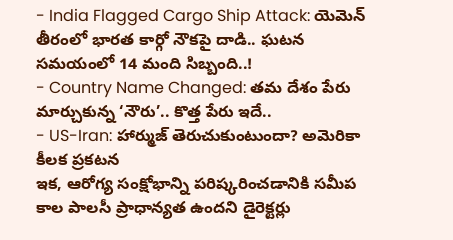- India Flagged Cargo Ship Attack: యెమెన్ తీరంలో భారత కార్గో నౌకపై దాడి.. ఘటన సమయంలో 14 మంది సిబ్బంది..!
- Country Name Changed: తమ దేశం పేరు మార్చుకున్న ‘నౌరు’.. కొత్త పేరు ఇదే..
- US-Iran: హార్ముజ్ తెరుచుకుంటుందా? అమెరికా కీలక ప్రకటన
ఇక, ఆరోగ్య సంక్షోభాన్ని పరిష్కరించడానికి సమీప కాల పాలసీ ప్రాధాన్యత ఉందని డైరెక్టర్లు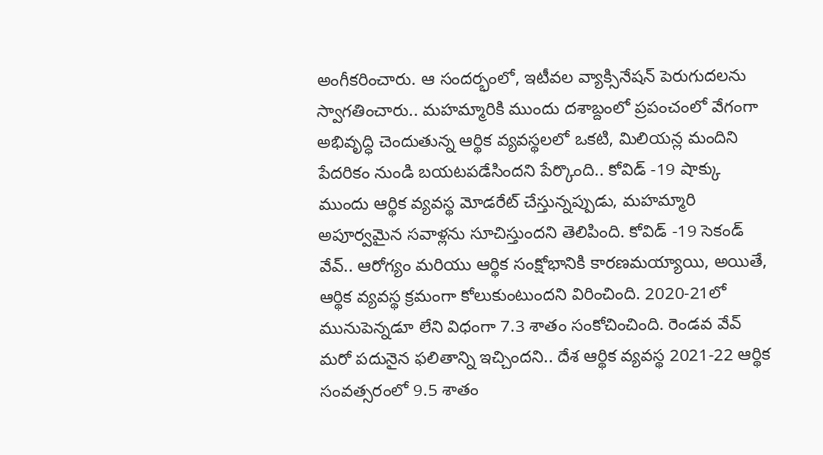అంగీకరించారు. ఆ సందర్భంలో, ఇటీవల వ్యాక్సినేషన్ పెరుగుదలను స్వాగతించారు.. మహమ్మారికి ముందు దశాబ్దంలో ప్రపంచంలో వేగంగా అభివృద్ధి చెందుతున్న ఆర్థిక వ్యవస్థలలో ఒకటి, మిలియన్ల మందిని పేదరికం నుండి బయటపడేసిందని పేర్కొంది.. కోవిడ్ -19 షాక్కు ముందు ఆర్థిక వ్యవస్థ మోడరేట్ చేస్తున్నప్పుడు, మహమ్మారి అపూర్వమైన సవాళ్లను సూచిస్తుందని తెలిపింది. కోవిడ్ -19 సెకండ్ వేవ్.. ఆరోగ్యం మరియు ఆర్థిక సంక్షోభానికి కారణమయ్యాయి, అయితే, ఆర్థిక వ్యవస్థ క్రమంగా కోలుకుంటుందని విరించింది. 2020-21లో మునుపెన్నడూ లేని విధంగా 7.3 శాతం సంకోచించింది. రెండవ వేవ్ మరో పదునైన ఫలితాన్ని ఇచ్చిందని.. దేశ ఆర్థిక వ్యవస్థ 2021-22 ఆర్థిక సంవత్సరంలో 9.5 శాతం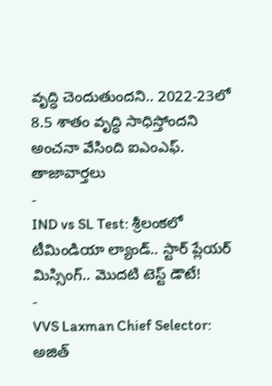వృద్ధి చెందుతుందని.. 2022-23లో 8.5 శాతం వృద్ధి సాధిస్తోందని అంచనా వేసింది ఐఎంఎఫ్.
తాజావార్తలు
-
IND vs SL Test: శ్రీలంకలో టీమిండియా ల్యాండ్.. స్టార్ ప్లేయర్ మిస్సింగ్.. మొదటి టెస్ట్ డౌటే!
-
VVS Laxman Chief Selector: అజిత్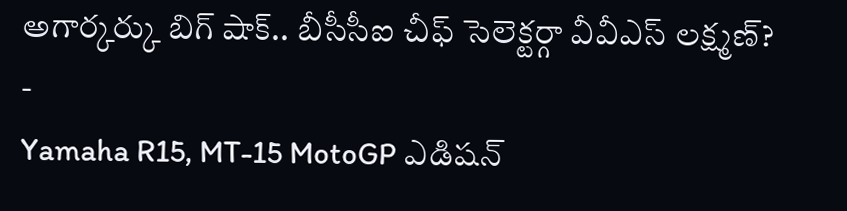అగార్కర్కు బిగ్ షాక్.. బీసీసీఐ చీఫ్ సెలెక్టర్గా వీవీఎస్ లక్ష్మణ్?
-
Yamaha R15, MT-15 MotoGP ఎడిషన్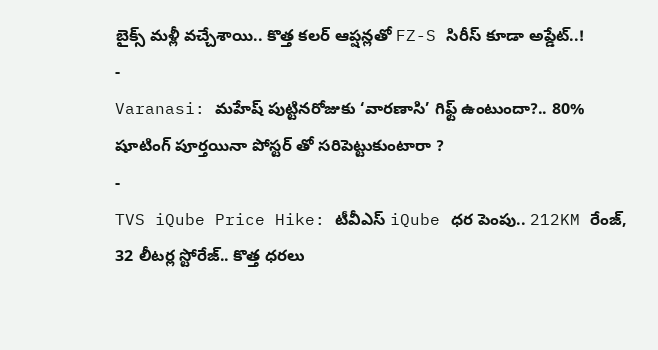బైక్స్ మళ్లీ వచ్చేశాయి.. కొత్త కలర్ ఆప్షన్లతో FZ-S సిరీస్ కూడా అప్డేట్..!
-
Varanasi: మహేష్ పుట్టినరోజుకు ‘వారణాసి’ గిఫ్ట్ ఉంటుందా?.. 80% షూటింగ్ పూర్తయినా పోస్టర్ తో సరిపెట్టుకుంటారా ?
-
TVS iQube Price Hike: టీవీఎస్ iQube ధర పెంపు.. 212KM రేంజ్, 32 లీటర్ల స్టోరేజ్.. కొత్త ధరలు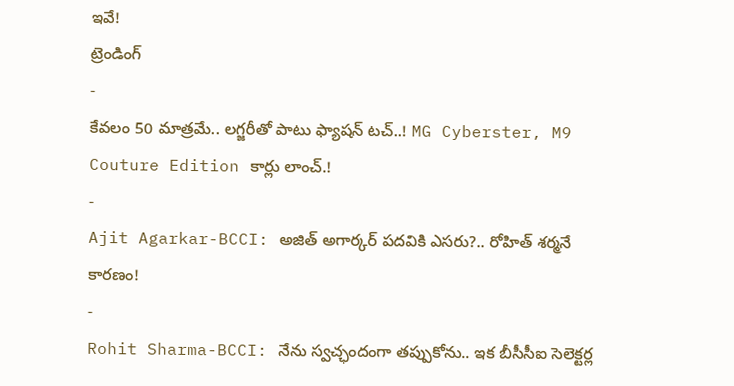ఇవే!
ట్రెండింగ్
-
కేవలం 50 మాత్రమే.. లగ్జరీతో పాటు ఫ్యాషన్ టచ్..! MG Cyberster, M9 Couture Edition కార్లు లాంచ్.!
-
Ajit Agarkar-BCCI: అజిత్ అగార్కర్ పదవికి ఎసరు?.. రోహిత్ శర్మనే కారణం!
-
Rohit Sharma-BCCI: నేను స్వచ్ఛందంగా తప్పుకోను.. ఇక బీసీసీఐ సెలెక్టర్ల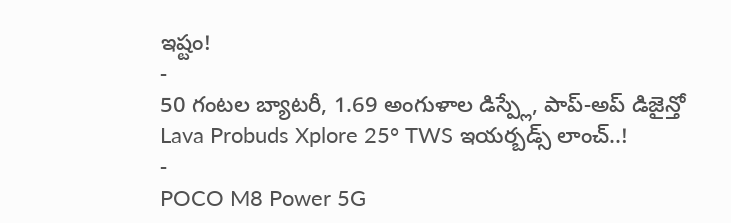ఇష్టం!
-
50 గంటల బ్యాటరీ, 1.69 అంగుళాల డిస్ప్లే, పాప్-అప్ డిజైన్తో Lava Probuds Xplore 25° TWS ఇయర్బడ్స్ లాంచ్..!
-
POCO M8 Power 5G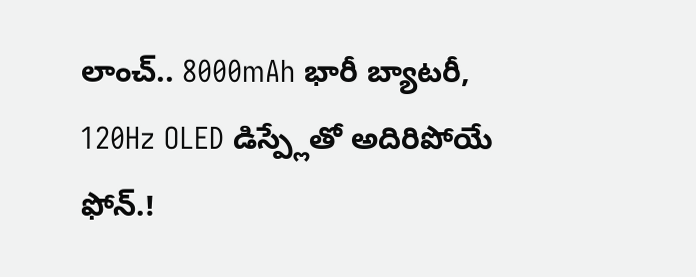లాంచ్.. 8000mAh భారీ బ్యాటరీ, 120Hz OLED డిస్ప్లేతో అదిరిపోయే ఫోన్.!